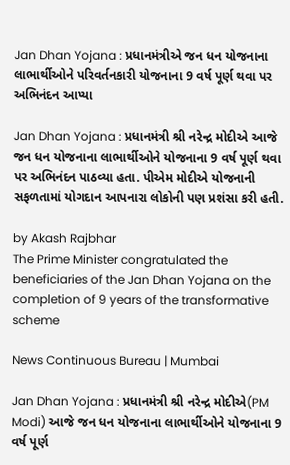Jan Dhan Yojana : પ્રધાનમંત્રીએ જન ધન યોજનાના લાભાર્થીઓને પરિવર્તનકારી યોજનાના 9 વર્ષ પૂર્ણ થવા પર અભિનંદન આપ્યા

Jan Dhan Yojana : પ્રધાનમંત્રી શ્રી નરેન્દ્ર મોદીએ આજે જન ધન યોજનાના લાભાર્થીઓને યોજનાના 9 વર્ષ પૂર્ણ થવા પર અભિનંદન પાઠવ્યા હતા. પીએમ મોદીએ યોજનાની સફળતામાં યોગદાન આપનારા લોકોની પણ પ્રશંસા કરી હતી.

by Akash Rajbhar
The Prime Minister congratulated the beneficiaries of the Jan Dhan Yojana on the completion of 9 years of the transformative scheme

News Continuous Bureau | Mumbai

Jan Dhan Yojana : પ્રધાનમંત્રી શ્રી નરેન્દ્ર મોદીએ(PM Modi) આજે જન ધન યોજનાના લાભાર્થીઓને યોજનાના 9 વર્ષ પૂર્ણ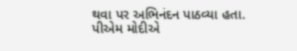થવા પર અભિનંદન પાઠવ્યા હતા. પીએમ મોદીએ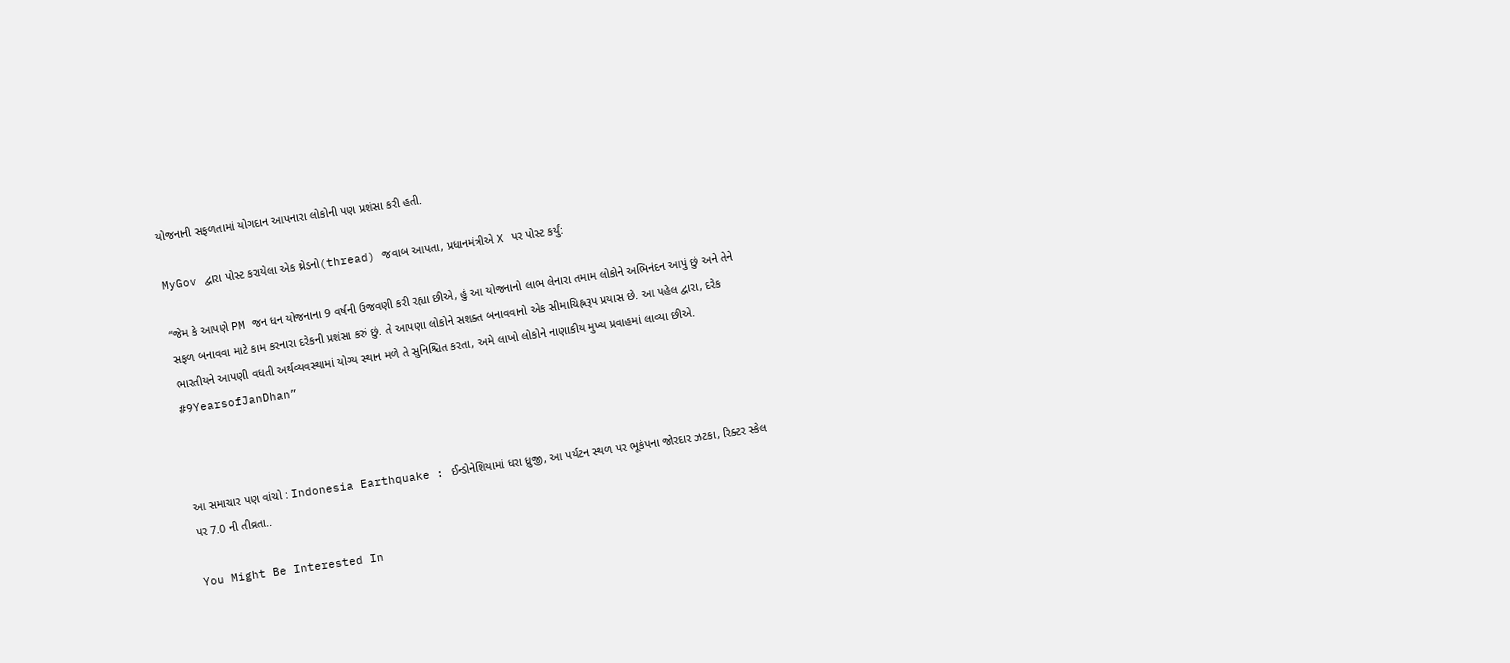યોજનાની સફળતામાં યોગદાન આપનારા લોકોની પણ પ્રશંસા કરી હતી.

MyGov દ્વારા પોસ્ટ કરાયેલા એક થ્રેડનો(thread) જવાબ આપતા, પ્રધાનમંત્રીએ X પર પોસ્ટ કર્યું:

“જેમ કે આપણે PM જન ધન યોજનાના 9 વર્ષની ઉજવણી કરી રહ્યા છીએ, હું આ યોજનાનો લાભ લેનારા તમામ લોકોને અભિનંદન આપું છું અને તેને સફળ બનાવવા માટે કામ કરનારા દરેકની પ્રશંસા કરું છું. તે આપણા લોકોને સશક્ત બનાવવાનો એક સીમાચિહ્નરૂપ પ્રયાસ છે. આ પહેલ દ્વારા, દરેક ભારતીયને આપણી વધતી અર્થવ્યવસ્થામાં યોગ્ય સ્થાન મળે તે સુનિશ્ચિત કરતા, અમે લાખો લોકોને નાણાકીય મુખ્ય પ્રવાહમાં લાવ્યા છીએ. #9YearsofJanDhan”



આ સમાચાર પણ વાંચો : Indonesia Earthquake : ઈન્ડોનેશિયામાં ધરા ધ્રુજી, આ પર્યટન સ્થળ પર ભૂકંપના જોરદાર ઝટકા, રિક્ટર સ્કેલ પર 7.0 ની તીવ્રતા..

You Might Be Interested In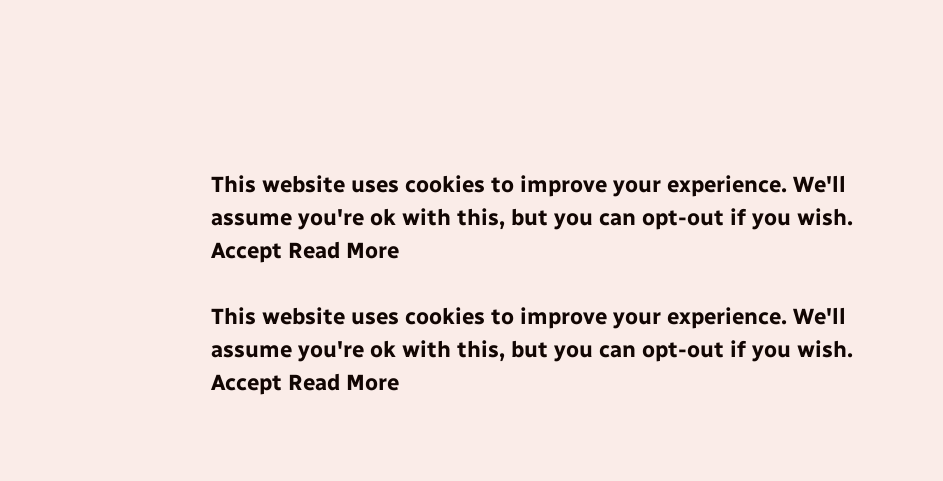This website uses cookies to improve your experience. We'll assume you're ok with this, but you can opt-out if you wish. Accept Read More

This website uses cookies to improve your experience. We'll assume you're ok with this, but you can opt-out if you wish. Accept Read More